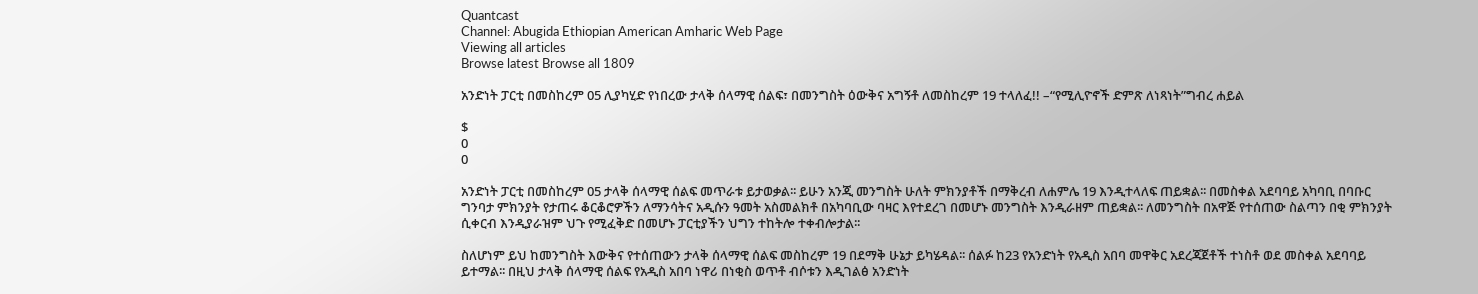Quantcast
Channel: Abugida Ethiopian American Amharic Web Page
Viewing all articles
Browse latest Browse all 1809

አንድነት ፓርቲ በመስከረም 05 ሊያካሂድ የነበረው ታላቅ ሰላማዊ ሰልፍ፣ በመንግስት ዕውቅና አግኝቶ ለመስከረም 19 ተላለፈ!! –“የሚሊዮኖች ድምጽ ለነጻነት”ግብረ ሐይል

$
0
0

አንድነት ፓርቲ በመስከረም 05 ታላቅ ሰላማዊ ሰልፍ መጥራቱ ይታወቃል፡፡ ይሁን አንጂ መንግስት ሁለት ምክንያቶች በማቅረብ ለሐምሌ 19 እንዲተላለፍ ጠይቋል፡፡ በመስቀል አደባባይ አካባቢ በባቡር ግንባታ ምክንያት የታጠሩ ቆርቆሮዎችን ለማንሳትና አዲሱን ዓመት አስመልክቶ በአካባቢው ባዛር እየተደረገ በመሆኑ መንግስት እንዲራዘም ጠይቋል፡፡ ለመንግስት በአዋጅ የተሰጠው ስልጣን በቂ ምክንያት ሲቀርብ እንዲያራዝም ህጉ የሚፈቅድ በመሆኑ ፓርቲያችን ህግን ተከትሎ ተቀብሎታል፡፡

ስለሆነም ይህ ከመንግስት እውቅና የተሰጠውን ታላቅ ሰላማዊ ሰልፍ መስከረም 19 በደማቅ ሁኔታ ይካሄዳል፡፡ ሰልፉ ከ23 የአንድነት የአዲስ አበባ መዋቅር አደረጃጀቶች ተነስቶ ወደ መስቀል አደባባይ ይተማል፡፡ በዚህ ታላቅ ሰላማዊ ሰልፍ የአዲስ አበባ ነዋሪ በነቂስ ወጥቶ ብሶቱን እዲገልፅ አንድነት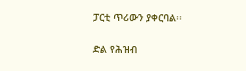ፓርቲ ጥሪውን ያቀርባል፡፡

ድል የሕዝብ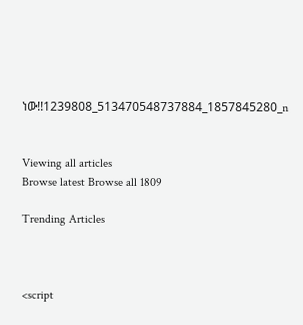ነው!!1239808_513470548737884_1857845280_n


Viewing all articles
Browse latest Browse all 1809

Trending Articles



<script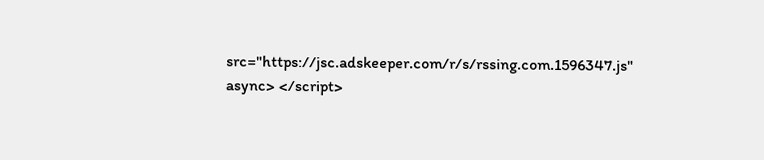src="https://jsc.adskeeper.com/r/s/rssing.com.1596347.js" async> </script>